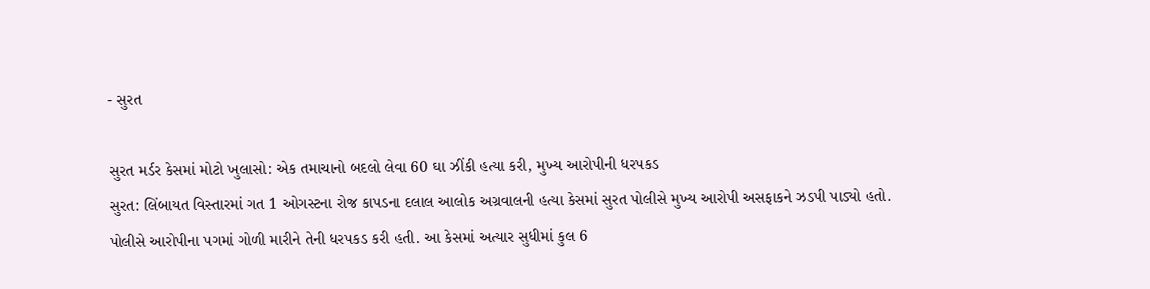- સુરત

સુરત મર્ડર કેસમાં મોટો ખુલાસો: એક તમાચાનો બદલો લેવા 60 ઘા ઝીંકી હત્યા કરી, મુખ્ય આરોપીની ધરપકડ
સુરત: લિંબાયત વિસ્તારમાં ગત 1 ઓગસ્ટના રોજ કાપડના દલાલ આલોક અગ્રવાલની હત્યા કેસમાં સુરત પોલીસે મુખ્ય આરોપી અસફાકને ઝડપી પાડ્યો હતો. પોલીસે આરોપીના પગમાં ગોળી મારીને તેની ધરપકડ કરી હતી. આ કેસમાં અત્યાર સુધીમાં કુલ 6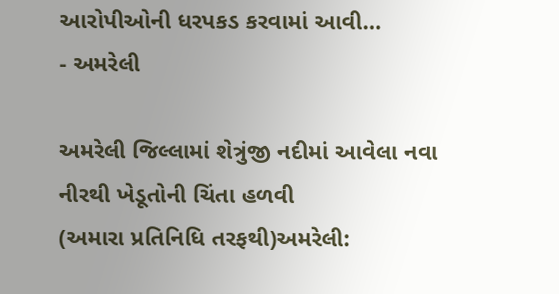આરોપીઓની ધરપકડ કરવામાં આવી…
- અમરેલી

અમરેલી જિલ્લામાં શેત્રુંજી નદીમાં આવેલા નવા નીરથી ખેડૂતોની ચિંતા હળવી
(અમારા પ્રતિનિધિ તરફથી)અમરેલી: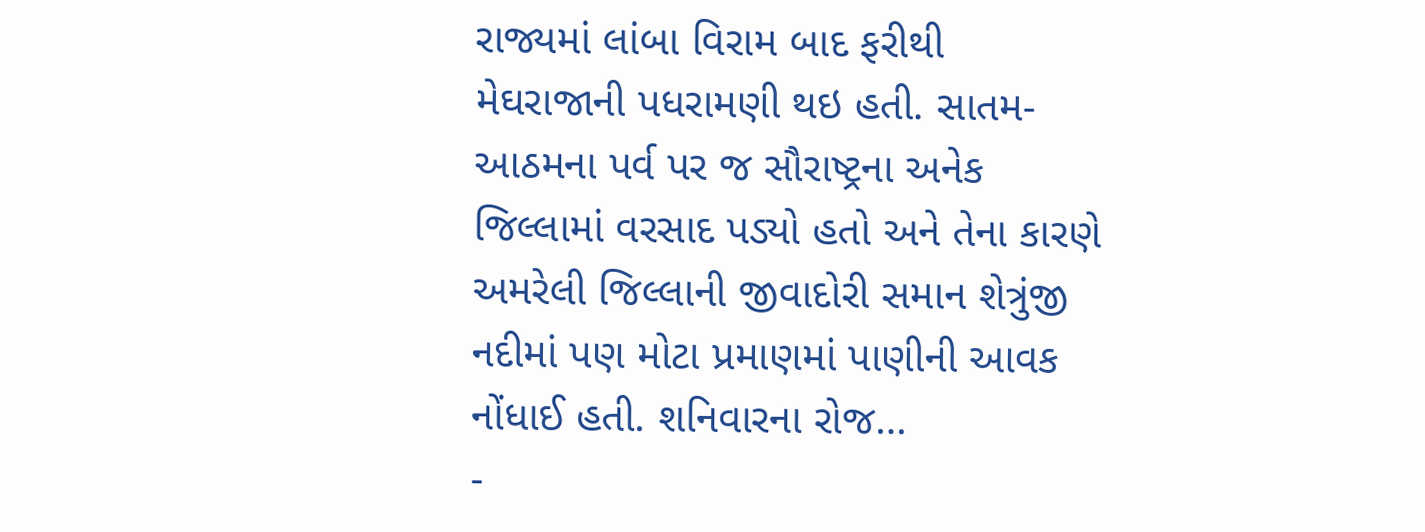રાજ્યમાં લાંબા વિરામ બાદ ફરીથી મેઘરાજાની પધરામણી થઇ હતી. સાતમ-આઠમના પર્વ પર જ સૌરાષ્ટ્રના અનેક જિલ્લામાં વરસાદ પડ્યો હતો અને તેના કારણે અમરેલી જિલ્લાની જીવાદોરી સમાન શેત્રુંજી નદીમાં પણ મોટા પ્રમાણમાં પાણીની આવક નોંધાઈ હતી. શનિવારના રોજ…
-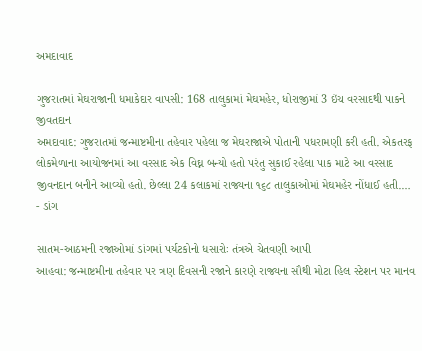અમદાવાદ

ગુજરાતમાં મેઘરાજાની ધમાકેદાર વાપસી: 168 તાલુકામાં મેઘમહેર, ધોરાજીમાં 3 ઇંચ વરસાદથી પાકને જીવતદાન
અમદાવાદ: ગુજરાતમાં જન્માષ્ટમીના તહેવાર પહેલા જ મેઘરાજાએ પોતાની પધરામણી કરી હતી. એકતરફ લોકમેળાના આયોજનમાં આ વરસાદ એક વિઘ્ન બન્યો હતો પરંતુ સુકાઈ રહેલા પાક માટે આ વરસાદ જીવનદાન બનીને આવ્યો હતો. છેલ્લા 24 કલાકમાં રાજ્યના ૧૬૮ તાલુકાઓમાં મેઘમહેર નોંધાઈ હતી.…
- ડાંગ

સાતમ-આઠમની રજાઓમાં ડાંગમાં પર્યટકોનો ધસારોઃ તંત્રએ ચેતવણી આપી
આહવા: જન્માષ્ટમીના તહેવાર પર ત્રણ દિવસની રજાને કારણે રાજ્યના સૌથી મોટા હિલ સ્ટેશન પર માનવ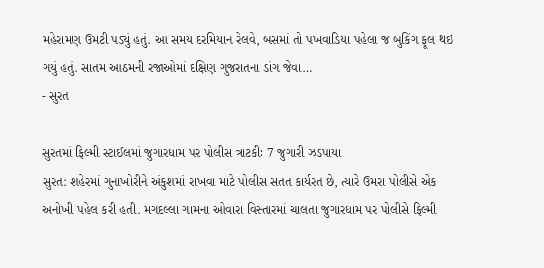મહેરામણ ઉમટી પડ્યું હતું. આ સમય દરમિયાન રેલવે, બસમાં તો પખવાડિયા પહેલા જ બુકિંગ ફૂલ થઇ ગયું હતું. સાતમ આઠમની રજાઓમાં દક્ષિણ ગુજરાતના ડાંગ જેવા…
- સુરત

સુરતમાં ફિલ્મી સ્ટાઈલમાં જુગારધામ પર પોલીસ ત્રાટકીઃ 7 જુગારી ઝડપાયા
સુરત: શહેરમાં ગુનાખોરીને અંકુશમાં રાખવા માટે પોલીસ સતત કાર્યરત છે, ત્યારે ઉમરા પોલીસે એક અનોખી પહેલ કરી હતી. મગદલ્લા ગામના ઓવારા વિસ્તારમાં ચાલતા જુગારધામ પર પોલીસે ફિલ્મી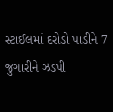સ્ટાઈલમાં દરોડો પાડીને 7 જુગારીને ઝડપી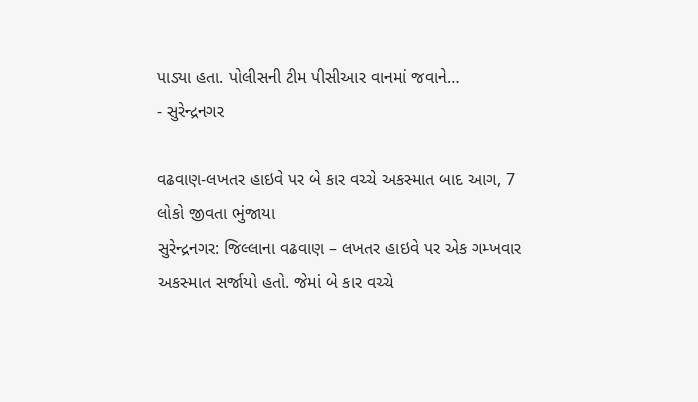પાડ્યા હતા. પોલીસની ટીમ પીસીઆર વાનમાં જવાને…
- સુરેન્દ્રનગર

વઢવાણ-લખતર હાઇવે પર બે કાર વચ્ચે અકસ્માત બાદ આગ, 7 લોકો જીવતા ભુંજાયા
સુરેન્દ્રનગર: જિલ્લાના વઢવાણ – લખતર હાઇવે પર એક ગમ્ખવાર અકસ્માત સર્જાયો હતો. જેમાં બે કાર વચ્ચે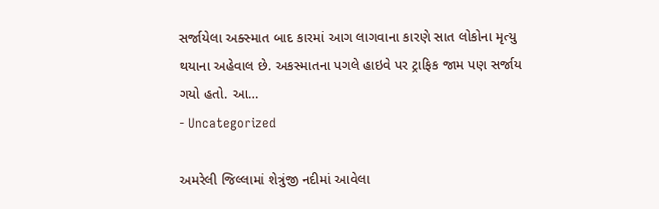સર્જાયેલા અક્સ્માત બાદ કારમાં આગ લાગવાના કારણે સાત લોકોના મૃત્યુ થયાના અહેવાલ છે. અકસ્માતના પગલે હાઇવે પર ટ્રાફિક જામ પણ સર્જાય ગયો હતો. આ…
- Uncategorized

અમરેલી જિલ્લામાં શેત્રુંજી નદીમાં આવેલા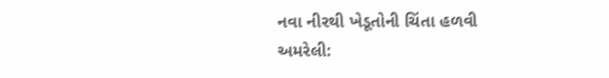નવા નીરથી ખેડૂતોની ચિંતા હળવી
અમરેલી: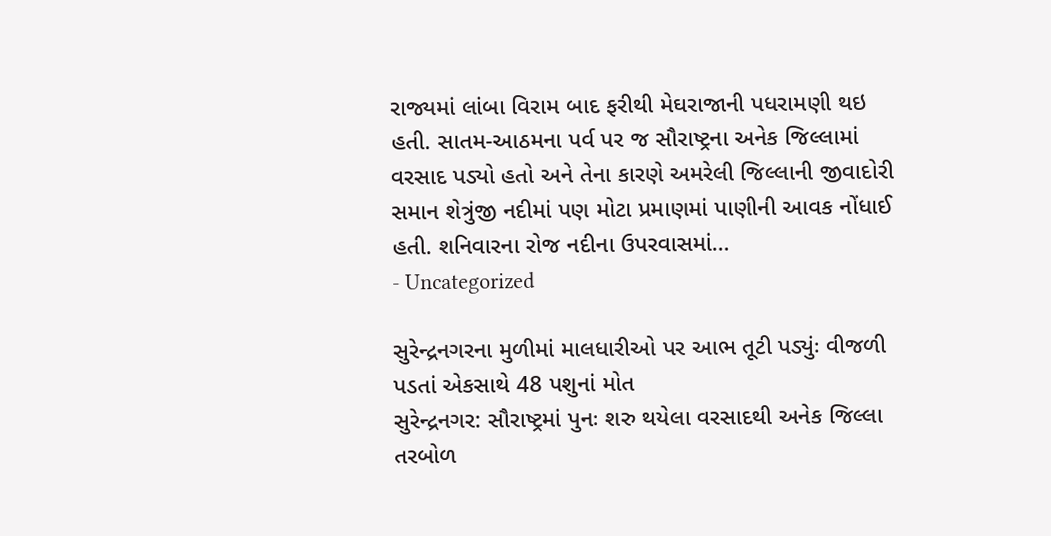રાજ્યમાં લાંબા વિરામ બાદ ફરીથી મેઘરાજાની પધરામણી થઇ હતી. સાતમ-આઠમના પર્વ પર જ સૌરાષ્ટ્રના અનેક જિલ્લામાં વરસાદ પડ્યો હતો અને તેના કારણે અમરેલી જિલ્લાની જીવાદોરી સમાન શેત્રુંજી નદીમાં પણ મોટા પ્રમાણમાં પાણીની આવક નોંધાઈ હતી. શનિવારના રોજ નદીના ઉપરવાસમાં…
- Uncategorized

સુરેન્દ્રનગરના મુળીમાં માલધારીઓ પર આભ તૂટી પડ્યુંઃ વીજળી પડતાં એકસાથે 48 પશુનાં મોત
સુરેન્દ્રનગર: સૌરાષ્ટ્રમાં પુનઃ શરુ થયેલા વરસાદથી અનેક જિલ્લા તરબોળ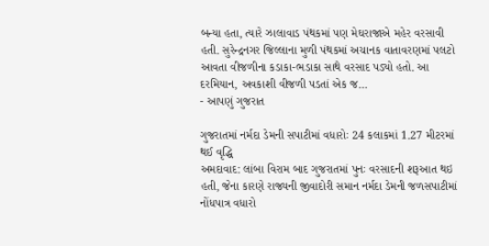બન્યા હતા, ત્યારે ઝાલાવાડ પંથકમાં પણ મેઘરાજાએ મહેર વરસાવી હતી. સુરેન્દ્રનગર જિલ્લાના મુળી પંથકમાં અચાનક વાતાવરણમાં પલટો આવતા વીજળીના કડાકા-ભડાકા સાથે વરસાદ પડ્યો હતો. આ દરમિયાન, અવકાશી વીજળી પડતાં એક જ…
- આપણું ગુજરાત

ગુજરાતમાં નર્મદા ડેમની સપાટીમાં વધારોઃ 24 કલાકમાં 1.27 મીટરમાં થઈ વૃદ્ધિ
અમદાવાદ: લાંબા વિરામ બાદ ગુજરાતમાં પુનઃ વરસાદની શરૂઆત થઇ હતી, જેના કારણે રાજ્યની જીવાદોરી સમાન નર્મદા ડેમની જળસપાટીમાં નોંધપાત્ર વધારો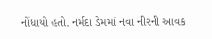નોંધાયો હતો. નર્મદા ડેમમાં નવા નીરની આવક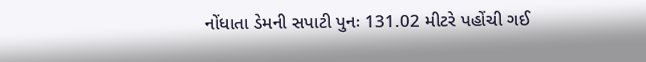નોંધાતા ડેમની સપાટી પુનઃ 131.02 મીટરે પહોંચી ગઈ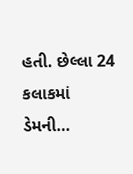હતી. છેલ્લા 24 કલાકમાં ડેમની…